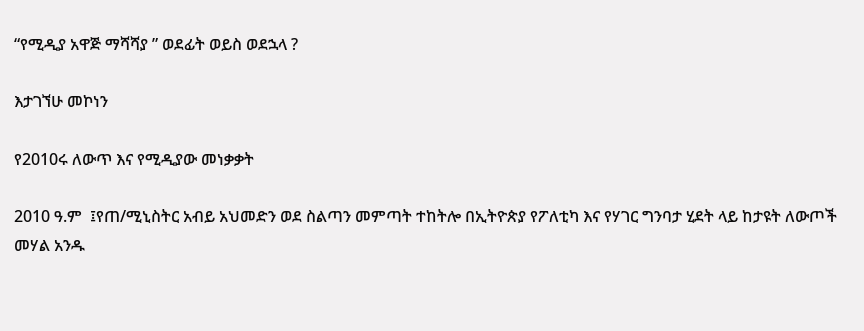“የሚዲያ አዋጅ ማሻሻያ ” ወደፊት ወይስ ወደኋላ ?

እታገኘሁ መኮነን

የ2010ሩ ለውጥ እና የሚዲያው መነቃቃት

2010 ዓ.ም  ፤የጠ/ሚኒስትር አብይ አህመድን ወደ ስልጣን መምጣት ተከትሎ በኢትዮጵያ የፖለቲካ እና የሃገር ግንባታ ሂደት ላይ ከታዩት ለውጦች  መሃል አንዱ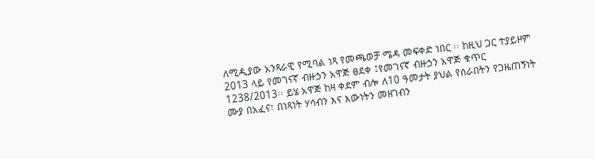ለሚዲያው አንጻራዊ የሚባል ነጻ የመጫወቻ ሜዳ መፍቀድ ነበር ፡፡ ከዚህ ጋር ተያይዞም  2013 ላይ የመገናኛ ብዙኃን አዋጅ ፀደቀ ፤የመገናኛ ብዙኃን አዋጅ ቁጥር 1238/2013፡፡ ይሄ አዋጅ ከዛ ቀደም ብሎ ለ10 ዓመታት ያህል የሰራበትን የጋዜጠኝነት ሙያ በአፈና፣ በነጻነት ሃሳብን እና እውነትን መዘገብን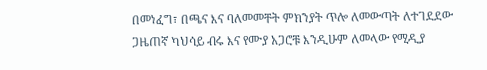በመነፈግ፣ በጫና እና ባለመመቸት ምክንያት ጥሎ ለመውጣት ለተገደደው ጋዜጠኛ ካህሳይ ብሩ እና የሙያ አጋሮቹ እንዲሁም ለመላው የሚዲያ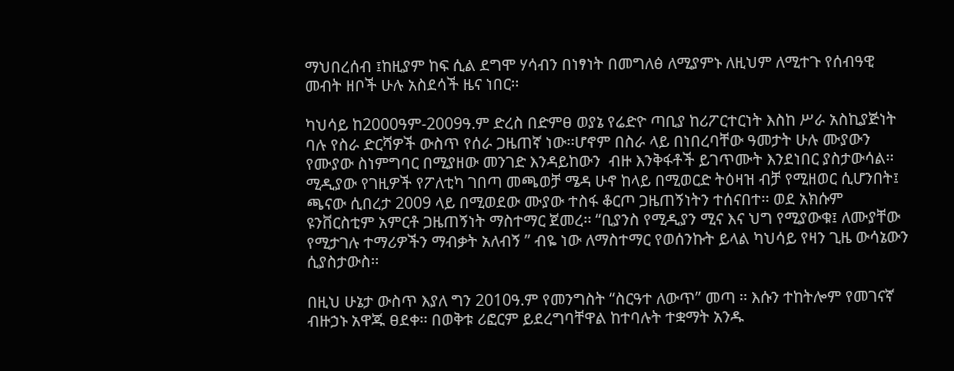ማህበረሰብ ፤ከዚያም ከፍ ሲል ደግሞ ሃሳብን በነፃነት በመግለፅ ለሚያምኑ ለዚህም ለሚተጉ የሰብዓዊ መብት ዘቦች ሁሉ አስደሳች ዜና ነበር፡፡

ካህሳይ ከ2000ዓም-2009ዓ.ም ድረስ በድምፀ ወያኔ የሬድዮ ጣቢያ ከሪፖርተርነት እስከ ሥራ አስኪያጅነት ባሉ የስራ ድርሻዎች ውስጥ የሰራ ጋዜጠኛ ነው፡፡ሆኖም በስራ ላይ በነበረባቸው ዓመታት ሁሉ ሙያውን የሙያው ስነምግባር በሚያዘው መንገድ እንዳይከውን  ብዙ እንቅፋቶች ይገጥሙት እንደነበር ያስታውሳል፡፡ ሚዲያው የገዚዎች የፖለቲካ ገበጣ መጫወቻ ሜዳ ሁኖ ከላይ በሚወርድ ትዕዛዝ ብቻ የሚዘወር ሲሆንበት፤ ጫናው ሲበረታ 2009 ላይ በሚወደው ሙያው ተስፋ ቆርጦ ጋዜጠኝነትን ተሰናበተ፡፡ ወደ አክሱም ዩንቨርስቲም አምርቶ ጋዜጠኝነት ማስተማር ጀመረ፡፡ “ቢያንስ የሚዲያን ሚና እና ህግ የሚያውቁ፤ ለሙያቸው የሚታገሉ ተማሪዎችን ማብቃት አለብኝ ” ብዬ ነው ለማስተማር የወሰንኩት ይላል ካህሳይ የዛን ጊዜ ውሳኔውን ሲያስታውስ፡፡

በዚህ ሁኔታ ውስጥ እያለ ግን 2010ዓ.ም የመንግስት “ስርዓተ ለውጥ” መጣ ፡፡ እሱን ተከትሎም የመገናኛ ብዙኃኑ አዋጁ ፀደቀ፡፡ በወቅቱ ሪፎርም ይደረግባቸዋል ከተባሉት ተቋማት አንዱ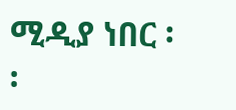ሚዲያ ነበር ፡፡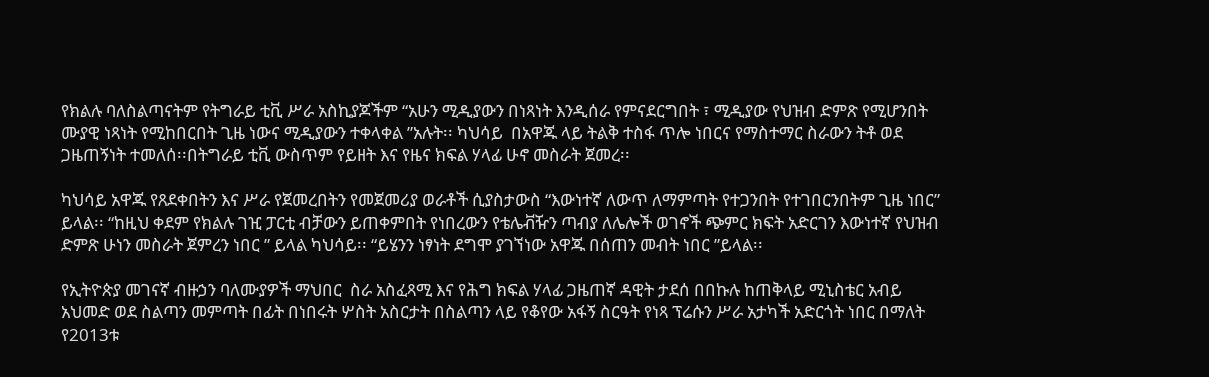የክልሉ ባለስልጣናትም የትግራይ ቲቪ ሥራ አስኪያጆችም “አሁን ሚዲያውን በነጻነት እንዲሰራ የምናደርግበት ፣ ሚዲያው የህዝብ ድምጽ የሚሆንበት ሙያዊ ነጻነት የሚከበርበት ጊዜ ነውና ሚዲያውን ተቀላቀል ”አሉት፡፡ ካህሳይ  በአዋጁ ላይ ትልቅ ተስፋ ጥሎ ነበርና የማስተማር ስራውን ትቶ ወደ ጋዜጠኝነት ተመለሰ፡፡በትግራይ ቲቪ ውስጥም የይዘት እና የዜና ክፍል ሃላፊ ሁኖ መስራት ጀመረ፡፡

ካህሳይ አዋጁ የጸደቀበትን እና ሥራ የጀመረበትን የመጀመሪያ ወራቶች ሲያስታውስ “እውነተኛ ለውጥ ለማምጣት የተጋንበት የተገበርንበትም ጊዜ ነበር” ይላል፡፡ “ከዚህ ቀደም የክልሉ ገዢ ፓርቲ ብቻውን ይጠቀምበት የነበረውን የቴሌቭዥን ጣብያ ለሌሎች ወገኖች ጭምር ክፍት አድርገን እውነተኛ የህዝብ ድምጽ ሁነን መስራት ጀምረን ነበር ” ይላል ካህሳይ፡፡ “ይሄንን ነፃነት ደግሞ ያገኘነው አዋጁ በሰጠን መብት ነበር ”ይላል፡፡

የኢትዮጵያ መገናኛ ብዙኃን ባለሙያዎች ማህበር  ስራ አስፈጻሚ እና የሕግ ክፍል ሃላፊ ጋዜጠኛ ዳዊት ታደሰ በበኩሉ ከጠቅላይ ሚኒስቴር አብይ አህመድ ወደ ስልጣን መምጣት በፊት በነበሩት ሦስት አስርታት በስልጣን ላይ የቆየው አፋኝ ስርዓት የነጻ ፕሬሱን ሥራ አታካች አድርጎት ነበር በማለት  የ2013ቱ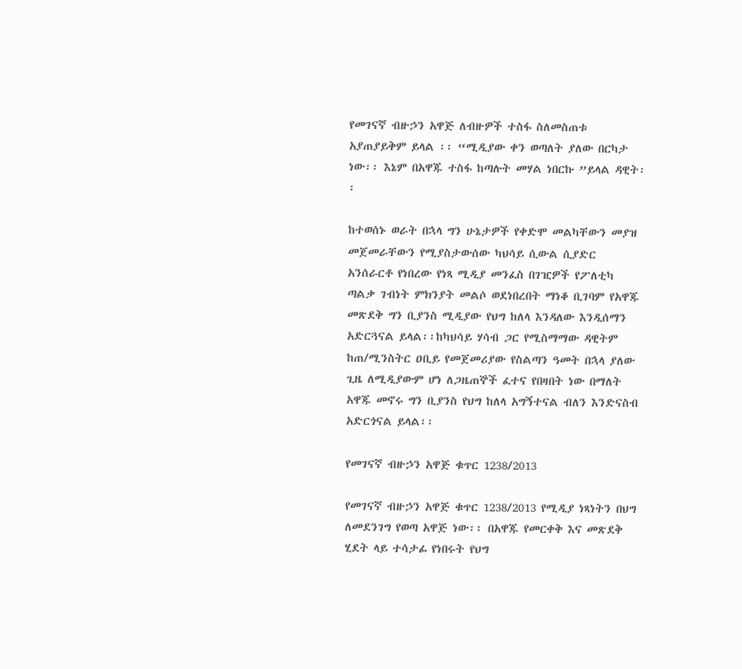የመገናኛ ብዙኃን አዋጅ ለብዙዎች ተስፋ ስለመስጠቱ አያጠያይቅም ይላል ፡፡ “ሚዲያው ቀን ወጣለት ያለው በርካታ ነው፡፡ እኔም በአዋጁ ተስፋ ከጣሉት መሃል ነበርኩ ”ይላል ዳዊት፡፡

ከተወሰኑ ወራት በኋላ ግን ሁኔታዎች የቀድሞ መልካቸውን መያዝ መጀመራቸውን የሚያስታውሰው ካህሳይ ሲውል ሲያድር አንሰራርቶ የነበረው የነጻ ሚዲያ መንፈስ በገዢዎች የፖለቲካ ጣልቃ ገብነት ምክንያት መልሶ ወደነበረበት ማነቆ ቢገባም የአዋጁ መጽደቅ ግን ቢያንስ ሚዲያው የህግ ከለላ እንዳለው እንዲሰማን አድርጓናል ይላል፡፡ከካህሳይ ሃሳብ ጋር የሚስማማው ዳዊትም  ከጠ/ሚንስትር ዐቢይ የመጀመሪያው የስልጣን ዓመት በኋላ ያለው ጊዜ ለሚዲያውም ሆነ ለጋዜጠኞች ፈተና የበዛበት ነው በማለት አዋጁ መኖሩ ግን ቢያንስ የህግ ከለላ አግኝተናል ብለን እንድናስብ አድርጎናል ይላል፡፡

የመገናኛ ብዙኃን አዋጅ ቁጥር 1238/2013

የመገናኛ ብዙኃን አዋጅ ቁጥር 1238/2013 የሚዲያ ነጻነትን በህግ ለመደንገግ የወጣ አዋጅ ነው፡፡ በአዋጁ የመርቀቅ እና መጽደቅ ሂደት ላይ ተሳታፊ የነበሩት የህግ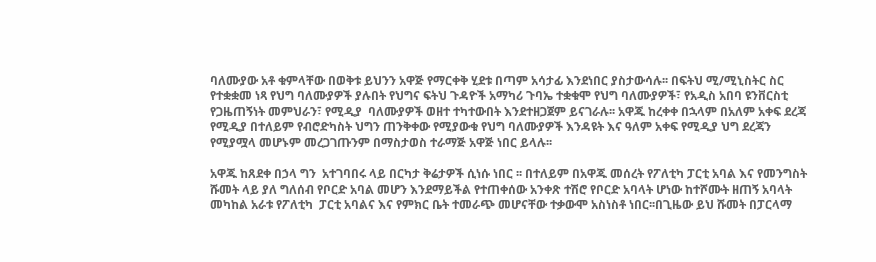ባለሙያው አቶ ቁምላቸው በወቅቱ ይህንን አዋጅ የማርቀቅ ሂደቱ በጣም አሳታፊ እንደነበር ያስታውሳሉ፡፡ በፍትህ ሚ/ሚኒስትር ስር የተቋቋመ ነጻ የህግ ባለሙያዎች ያሉበት የህግና ፍትህ ጉዳዮች አማካሪ ጉባኤ ተቋቁሞ የህግ ባለሙያዎች፣ የአዲስ አበባ ዩንቨርስቲ የጋዜጠኝነት መምህራን፣ የሚዲያ  ባለሙያዎች ወዘተ ተካተውበት እንደተዘጋጀም ይናገራሉ፡፡ አዋጁ ከረቀቀ በኋላም በአለም አቀፍ ደረጃ የሚዲያ በተለይም የብሮድካስት ህግን ጠንቅቀው የሚያውቁ የህግ ባለሙያዎች እንዳዩት እና ዓለም አቀፍ የሚዲያ ህግ ደረጃን የሚያሟላ መሆኑም መረጋገጡንም በማስታወስ ተራማጅ አዋጅ ነበር ይላሉ፡፡

አዋጁ ከጸደቀ በኃላ ግን  አተገባበሩ ላይ በርካታ ቅሬታዎች ሲነሱ ነበር ፡፡ በተለይም በአዋጁ መሰረት የፖለቲካ ፓርቲ አባል እና የመንግስት ሹመት ላይ ያለ ግለሰብ የቦርድ አባል መሆን እንደማይችል የተጠቀሰው አንቀጽ ተሽሮ የቦርድ አባላት ሆነው ከተሾሙት ዘጠኝ አባላት መካከል አራቱ የፖለቲካ  ፓርቲ አባልና እና የምክር ቤት ተመራጭ መሆናቸው ተቃውሞ አስነስቶ ነበር፡፡በጊዜው ይህ ሹመት በፓርላማ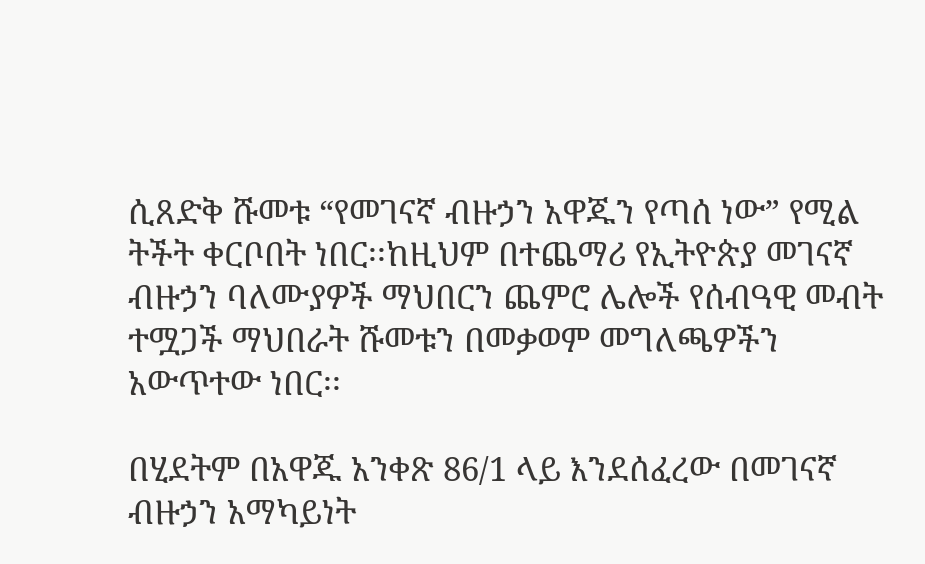ሲጸድቅ ሹመቱ “የመገናኛ ብዙኃን አዋጁን የጣሰ ነው” የሚል ትችት ቀርቦበት ነበር፡፡ከዚህም በተጨማሪ የኢትዮጵያ መገናኛ ብዙኃን ባለሙያዎች ማህበርን ጨምሮ ሌሎች የሰብዓዊ መብት ተሟጋች ማህበራት ሹመቱን በመቃወም መግለጫዎችን አውጥተው ነበር፡፡

በሂደትም በአዋጁ አንቀጽ 86/1 ላይ እንደሰፈረው በመገናኛ ብዙኃን አማካይነት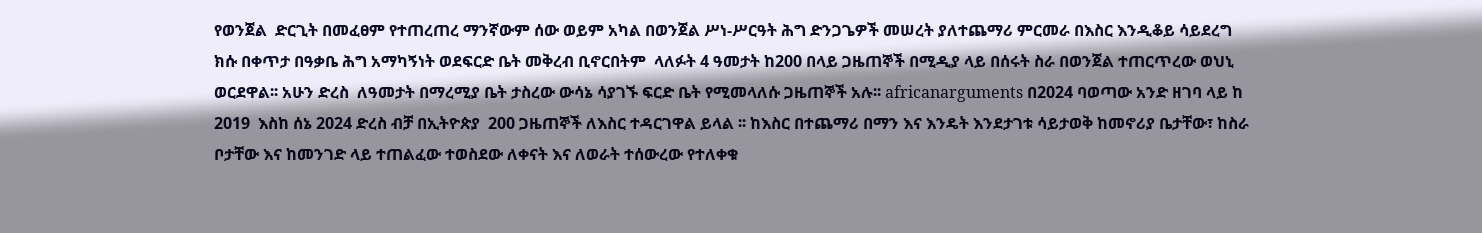የወንጀል  ድርጊት በመፈፀም የተጠረጠረ ማንኛውም ሰው ወይም አካል በወንጀል ሥነ-ሥርዓት ሕግ ድንጋጌዎች መሠረት ያለተጨማሪ ምርመራ በእስር እንዲቆይ ሳይደረግ ክሱ በቀጥታ በዓቃቤ ሕግ አማካኝነት ወደፍርድ ቤት መቅረብ ቢኖርበትም  ላለፉት 4 ዓመታት ከ200 በላይ ጋዜጠኞች በሚዲያ ላይ በሰሩት ስራ በወንጀል ተጠርጥረው ወህኒ ወርደዋል፡፡ አሁን ድረስ  ለዓመታት በማረሚያ ቤት ታስረው ውሳኔ ሳያገኙ ፍርድ ቤት የሚመላለሱ ጋዜጠኞች አሉ፡፡ africanarguments በ2024 ባወጣው አንድ ዘገባ ላይ ከ 2019  እስከ ሰኔ 2024 ድረስ ብቻ በኢትዮጵያ  200 ጋዜጠኞች ለእስር ተዳርገዋል ይላል ፡፡ ከእስር በተጨማሪ በማን እና እንዴት እንደታገቱ ሳይታወቅ ከመኖሪያ ቤታቸው፣ ከስራ ቦታቸው እና ከመንገድ ላይ ተጠልፈው ተወስደው ለቀናት እና ለወራት ተሰውረው የተለቀቁ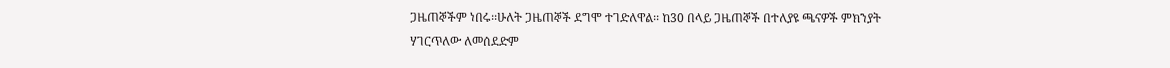ጋዜጠኞችም ነበሩ፡፡ሁለት ጋዜጠኞች ደግሞ ተገድለዋል፡፡ ከ30 በላይ ጋዜጠኞች በተለያዩ ጫናዎች ምክንያት ሃገርጥለው ለመሰደድም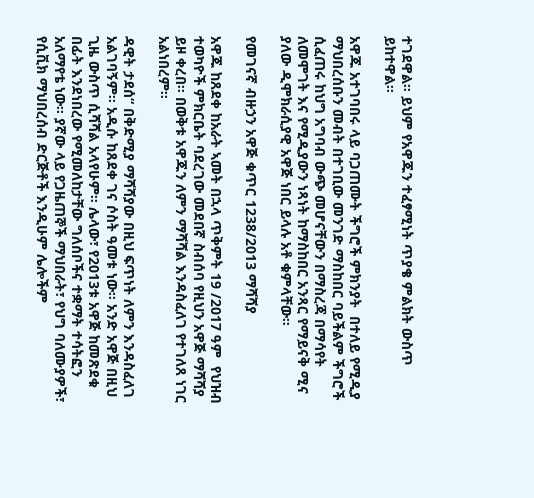ተገደዋል፡፡ ይህም የአዋጁን ተፈፃሚነት ጥያቄ ምልክት ውስጥ ይከተዋል፡፡

አዋጁ አተገባበሩ ላይ ባጋጠሙት ችግሮች ምክንያት  በተለይ የሚዲያ ማህበረሰቡን መብት በተገቢው መንገድ ማስከበር ባይችልም ችግሮች ሲፈጠሩ ከህግ አግባብ ውጭ መሆናቸውን በማስረጃ በማሳየት ለመሞገት እና የሚዲያውን ነጻነት ከማስከበር አንጻር የማይናቅ ሚና ያለው ዲሞክራሲያዊ አዋጅ ነበር ይላሉ አቶ ቁምላቸው፡፡

የመገናኛ ብዙኃን አዋጅ ቁጥር 1238/2013 ማሻሻያ

አዋጁ ከጸደቀ ከአራት ኣመት በኋላ ጥቅምት 19 /2017 ዓም  የህዝብ ተወካዮች ምክርቤት ባደረገው መደበኛ ስብሰባ የዚህን አዋጅ ማሻሻያ ይዞ ቀረበ፡፡ በወቅቱ አዋጁን ለምን ማሻሻል እንዳስፈለገ የተገለጸ ነገር አልነበረም፡፡

ዳዊት ታደሰ“ በቅድሚያ ማሻሻያው በዚህ ፍጥነት ለምን እንዳስፈለገ አልገባኝም፡፡ አዲሱ ከጸደቀ ገና ሶስት ዓመቱ ነው፡፡ አንድ አዋጅ በዚህ ጊዜ ውስጥ ሲሻሻል አላየሁም፡፡ ሌላው፣ የ2013ቱ አዋጅ ከመጽደቁ በፊት እንደነበረው የሚመለከታቸው ግለሰቦችና ተቋማት ተሳትፎን አለማየቴ ነው፡፡ ያኛው ላይ የጋዜጠኞች ማህበራት፣ የህግ ባለሙያዎች፣ የሲቪክ ማህበረሰብ ድርጅቶች እንዲሁም ሌሎችም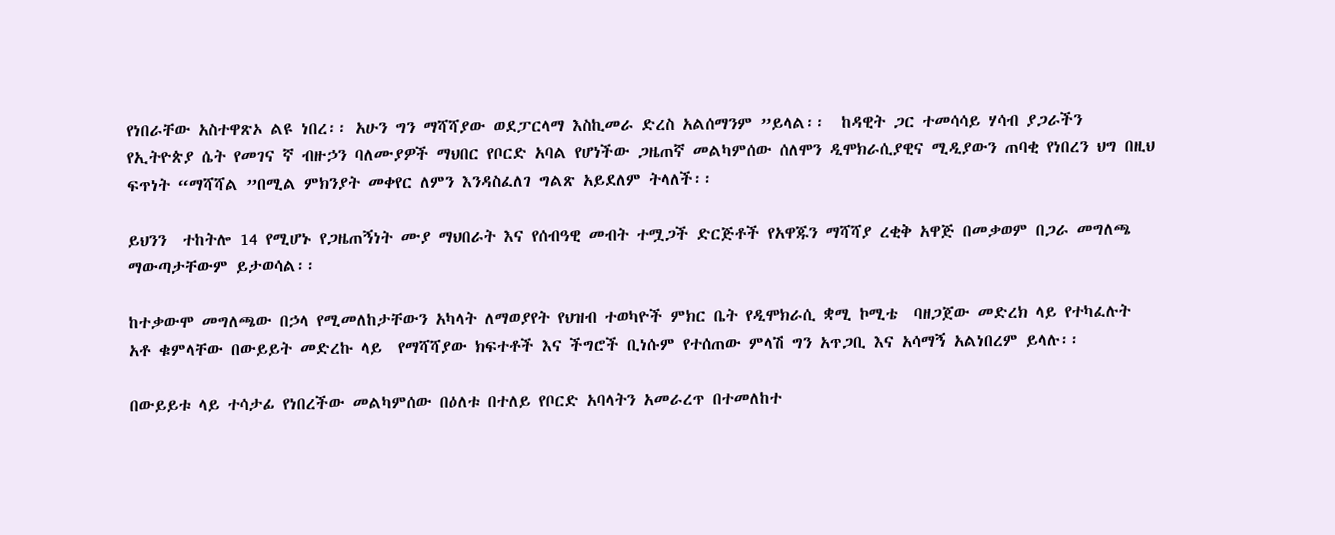የነበራቸው አስተዋጽኦ ልዩ ነበረ፡፡ አሁን ግን ማሻሻያው ወደፓርላማ እስኪመራ ድረስ አልሰማንም ”ይላል፡፡  ከዳዊት ጋር ተመሳሳይ ሃሳብ ያጋራችን የኢትዮጵያ ሴት የመገና ኛ ብዙኃን ባለሙያዎች ማህበር የቦርድ አባል የሆነችው ጋዜጠኛ መልካምሰው ሰለሞን ዲሞክራሲያዊና ሚዲያውን ጠባቂ የነበረን ህግ በዚህ ፍጥነት “ማሻሻል ”በሚል ምክንያት መቀየር ለምን እንዳስፈለገ ግልጽ አይደለም ትላለች፡፡

ይህንን  ተከትሎ 14 የሚሆኑ የጋዜጠኝነት ሙያ ማህበራት እና የሰብዓዊ መብት ተሟጋች ድርጅቶች የአዋጁን ማሻሻያ ረቂቅ አዋጅ በመቃወም በጋራ መግለጫ ማውጣታቸውም ይታወሳል፡፡

ከተቃውሞ መግለጫው በኃላ የሚመለከታቸውን አካላት ለማወያየት የህዝብ ተወካዮች ምክር ቤት የዲሞክራሲ ቋሚ ኮሚቴ  ባዘጋጀው መድረክ ላይ የተካፈሉት አቶ ቁምላቸው በውይይት መድረኩ ላይ  የማሻሻያው ክፍተቶች እና ችግሮች ቢነሱም የተሰጠው ምላሽ ግን አጥጋቢ እና አሳማኝ አልነበረም ይላሉ፡፡

በውይይቱ ላይ ተሳታፊ የነበረችው መልካምሰው በዕለቱ በተለይ የቦርድ አባላትን አመራረጥ በተመለከተ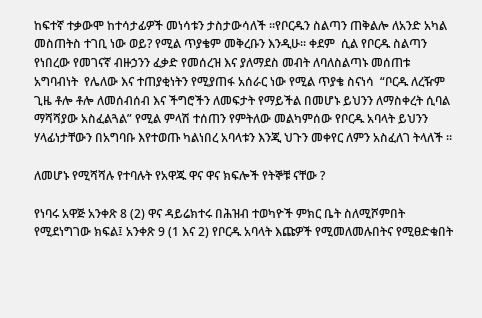ከፍተኛ ተቃውሞ ከተሳታፊዎች መነሳቱን ታስታውሳለች ፡፡የቦርዱን ስልጣን ጠቅልሎ ለአንድ አካል መስጠትስ ተገቢ ነው ወይ? የሚል ጥያቄም መቅረቡን እንዲሁ፡፡ ቀደም  ሲል የቦርዱ ስልጣን የነበረው የመገናኛ ብዙኃንን ፈቃድ የመሰረዝ እና ያለማደስ መብት ለባለስልጣኑ መሰጠቱ አግባብነት  የሌለው እና ተጠያቂነትን የሚያጠፋ አሰራር ነው የሚል ጥያቄ ስናነሳ  “ቦርዱ ለረዥም ጊዜ ቶሎ ቶሎ ለመሰብሰብ እና ችግሮችን ለመፍታት የማይችል በመሆኑ ይህንን ለማስቀረት ሲባል ማሻሻያው አስፈልጓል” የሚል ምላሽ ተሰጠን የምትለው መልካምሰው የቦርዱ አባላት ይህንን ሃላፊነታቸውን በአግባቡ እየተወጡ ካልነበረ አባላቱን እንጂ ህጉን መቀየር ለምን አስፈለገ ትላለች ፡፡

ለመሆኑ የሚሻሻሉ የተባሉት የአዋጁ ዋና ዋና ክፍሎች የትኞቹ ናቸው ?

የነባሩ አዋጅ አንቀጽ 8 (2) ዋና ዳይሬክተሩ በሕዝብ ተወካዮች ምክር ቤት ስለሚሾምበት የሚደነግገው ክፍል፤ አንቀጽ 9 (1 እና 2) የቦርዱ አባላት እጩዎች የሚመለመሉበትና የሚፀድቁበት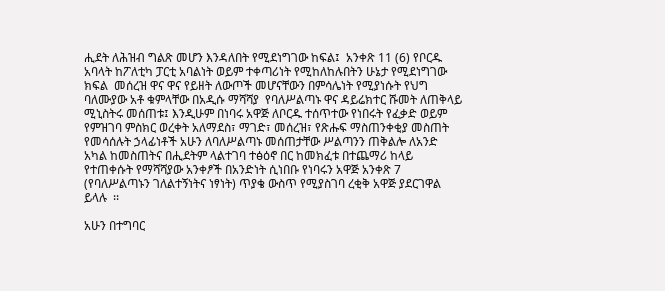ሒደት ለሕዝብ ግልጽ መሆን እንዳለበት የሚደነግገው ከፍል፤  አንቀጽ 11 (6) የቦርዱ አባላት ከፖለቲካ ፓርቲ አባልነት ወይም ተቀጣሪነት የሚከለከሉበትን ሁኔታ የሚደነግገው ክፍል  መሰረዝ ዋና ዋና የይዘት ለውጦች መሆናቸውን በምሳሌነት የሚያነሱት የህግ ባለሙያው አቶ ቁምላቸው በአዲሱ ማሻሻያ  የባለሥልጣኑ ዋና ዳይሬክተር ሹመት ለጠቅላይ ሚኒስትሩ መሰጠቱ፤ እንዲሁም በነባሩ አዋጅ ለቦርዱ ተሰጥተው የነበሩት የፈቃድ ወይም የምዝገባ ምስክር ወረቀት አለማደስ፣ ማገድ፣ መሰረዝ፣ የጽሑፍ ማስጠንቀቂያ መስጠት የመሳሰሉት ኃላፊነቶች አሁን ለባለሥልጣኑ መሰጠታቸው ሥልጣንን ጠቅልሎ ለአንድ አካል ከመስጠትና በሒደትም ላልተገባ ተፅዕኖ በር ከመክፈቱ በተጨማሪ ከላይ የተጠቀሱት የማሻሻያው አንቀፆች በአንድነት ሲነበቡ የነባሩን አዋጅ አንቀጽ 7 (የባለሥልጣኑን ገለልተኝነትና ነፃነት) ጥያቄ ውስጥ የሚያስገባ ረቂቅ አዋጅ ያደርገዋል ይላሉ  ፡፡

አሁን በተግባር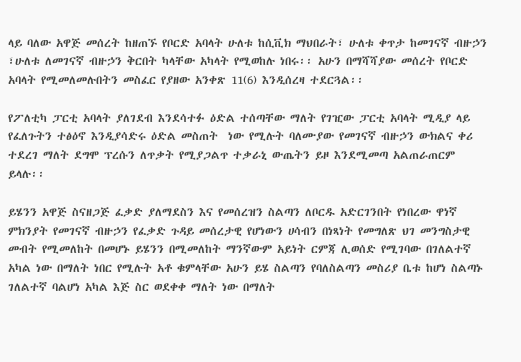ላይ ባለው አዋጅ መሰረት ከዘጠኙ የቦርድ አባላት ሁለቱ ከሲቪክ ማህበራት፣ ሁለቱ ቀጥታ ከመገናኛ ብዙኃን ፣ሁለቱ ለመገናኛ ብዙኃን ቅርበት ካላቸው አካላት የሚወከሉ ነበሩ፡፡ አሁን በማሻሻያው መሰረት የቦርድ አባላት የሚመለመሉበትን መስፈር የያዘው አንቀጽ 11(6) እንዲሰረዛ ተደርጓል፡፡

የፖለቲካ ፓርቲ አባላት ያለገደብ እንደሳተፉ ዕድል ተሰጣቸው ማለት የገዢው ፓርቲ አባላት ሚዲያ ላይ የፈለጉትን ተፅዕኖ እንዲያሳድሩ ዕድል መስጠት  ነው የሚሉት ባለሙያው የመገናኛ ብዙኃን ውክልና ቀሪ ተደረገ ማለት ደግሞ ፕረሱን ለጥቃት የሚያጋልጥ ተቃራኒ ውጤትን ይዞ እንደሚመጣ አልጠራጠርም ይላሉ፡፡

ይሄንን አዋጅ ስናዘጋጅ ፈቃድ ያለማደስን እና የመሰረዝን ስልጣን ለቦርዱ አድርገንበት የነበረው ዋነኛ ምክንያት የመገናኛ ብዙኃን የፈቃድ ጉዳይ መሰረታዊ የሆነውን ሀሳብን በነጻነት የመግለጽ ህገ መንግስታዊ መብት የሚመለከት በመሆኑ ይሄንን በሚመለከት ማንኛውም አይነት ርምጃ ሊወሰድ የሚገባው በገለልተኛ አካል ነው በማለት ነበር የሚሉት አቶ ቁምላቸው አሁን ይሄ ስልጣን የባለስልጣን መስሪያ ቤቱ ከሆነ ስልጣኑ ገለልተኛ ባልሆነ አካል እጅ ስር ወደቀቀ ማለት ነው በማለት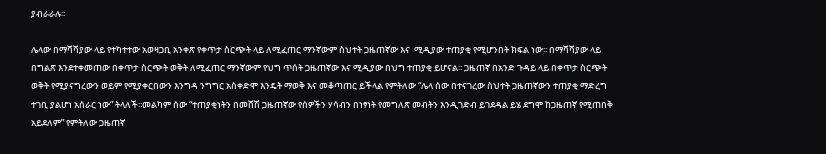ያብራራሉ፡፡

ሌላው በማሻሻያው ላይ የተካተተው አወዛጋቢ አንቀጽ የቀጥታ ስርጭት ላይ ለሚፈጠር ማንኛውም ስህተት ጋዜጠኛው እና  ሚዲያው ተጠያቂ የሚሆንበት ክፍል ነው፡፡ በማሻሻያው ላይ በግልጽ እንደተቀመጠው በቀጥታ ስርጭት ወቅት ለሚፈጠር ማንኛውም የህግ ጥሰት ጋዜጠኛው እና ሚዲያው በህግ ተጠያቂ ይሆናል፡፡ ጋዜጠኛ በአንድ ጉዳይ ላይ በቀጥታ ስርጭት ወቅት የሚያናግረውን ወይም የሚያቀርበውን እንግዳ ንግግር አስቀድሞ እንዴት ማወቅ እና መቆጣጠር ይችላል የምትለው “ሌላ ሰው በተናገረው ስህተት ጋዜጠኛውን ተጠያቂ ማድረግ ተገቢ ያልሆነ አሰራር ነው” ትላለች፡፡መልካም ሰው “ተጠያቂነትን በመሸሽ ጋዜጠኛው የሰዎችን ሃሳብን በነፃነት የመግለጽ መብትን እንዲገድብ ይገደዳል ይሄ ደግሞ ከጋዜጠኛ የሚጠበቅ አይደለም” የምትለው ጋዜጠኛ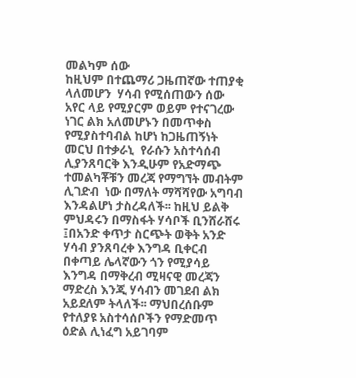መልካም ሰው
ከዚህም በተጨማሪ ጋዜጠኛው ተጠያቂ ላለመሆን  ሃሳብ የሚሰጠውን ሰው አየር ላይ የሚያርም ወይም የተናገረው ነገር ልክ አለመሆኑን በመጥቀስ የሚያስተባብል ከሆነ ከጋዜጠኝነት መርህ በተቃራኒ  የራሱን አስተሳሰብ ሊያንጸባርቅ እንዲሁም የአድማጭ ተመልካቾቹን መረጃ የማግኘት መብትም ሊገድብ  ነው በማለት ማሻሻየው አግባብ እንዳልሆነ ታስረዳለች፡፡ ከዚህ ይልቅ  ምህዳሩን በማስፋት ሃሳቦች ቢንሸራሸሩ ፤በአንድ ቀጥታ ስርጭት ወቅት አንድ ሃሳብ ያንጸባረቀ እንግዳ ቢቀርብ በቀጣይ ሌላኛውን ጎን የሚያሳይ እንግዳ በማቅረብ ሚዛናዊ መረጃን ማድረስ እንጂ ሃሳብን መገደብ ልክ አይደለም ትላለች፡፡ ማህበረሰቡም የተለያዩ አስተሳሰቦችን የማድመጥ ዕድል ሊነፈግ አይገባም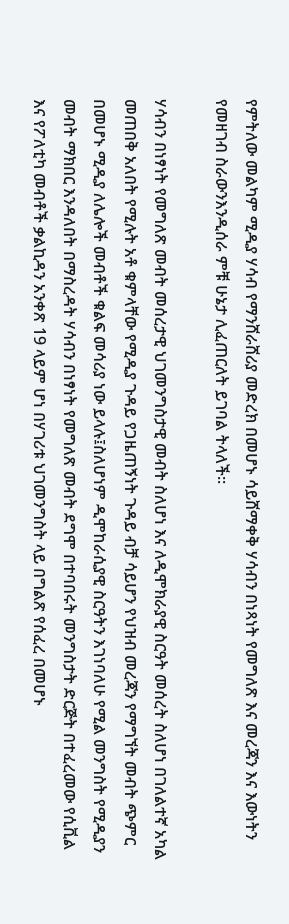የምትለው መልካም ሚዲያ ሃሳብ የማንሸራሸሪያ መድረክ በመሆኑ ሳይሸማቀቅ ሃሳብን በነጻነት የመግለጽ እና መረጃን እና እውነትን የመዘገብ ስራውንእንዲሰራ ምቹ ሁኔታ ሊፈጠርለት ይገባል ትላለች፡፡

ሃሳብን በነፃነት የመግለጽ መብት መሰረታዊ ህገመንግስታዊ መብት ስለሆነ እና ለዲሞክራያዊ ስርዓት መሰረት ስለሆነ በገለልተኛ አካል መጠበቅ አለበት የሚሉት አቶ ቁምላቸው የሚዲያ ጉዳይ የጋዜጠኝነት ጉዳይ ብቻ ሳይሆን የህዝብ መረጃን የማግኘት መብት ጭምር በመሆኑ ሚዲያ ለሌሎች መብቶች ቁልፍ መሳሪያ ነው ይላሉ፤ስለሆነም ዲሞከራሲያዊ ስርዓትን እገነባለሁ የሚል መንግስት የሚዲያን መብት ማክበር እንዳለበት በማስረዳት ሃሳብን በነፃነት የመግለጽ መብት ደግሞ በተባበሩት መንግስታት ድርጅት በተፈረመው የሲቪል እና የፖለቲካ መብቶች ቃልኪዳን አንቀጽ 19 ላይም ሆነ በሃገሪቱ ህገመንግስት ላይ በግልጽ የሰፈረ በመሆኑ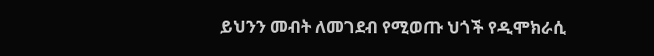ይህንን መብት ለመገደብ የሚወጡ ህጎች የዲሞክራሲ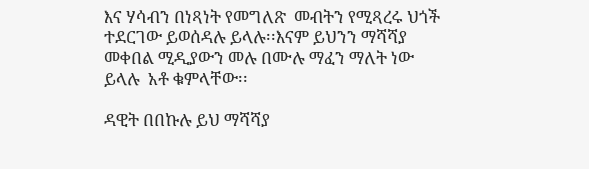እና ሃሳብን በነጻነት የመግለጽ  መብትን የሚጻረሩ ህጎች ተደርገው ይወሰዳሉ ይላሉ፡፡እናም ይህንን ማሻሻያ መቀበል ሚዲያውን መሉ በሙሉ ማፈን ማለት ነው ይላሉ  አቶ ቁምላቸው፡፡

ዳዊት በበኩሉ ይህ ማሻሻያ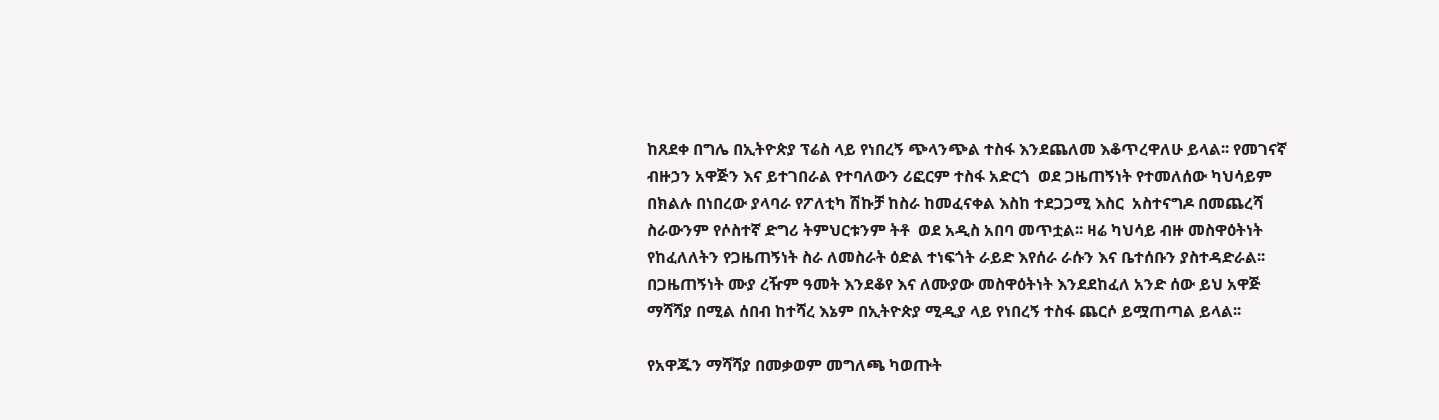ከጸደቀ በግሌ በኢትዮጵያ ፕሬስ ላይ የነበረኝ ጭላንጭል ተስፋ እንደጨለመ እቆጥረዋለሁ ይላል፡፡ የመገናኛ ብዙኃን አዋጅን እና ይተገበራል የተባለውን ሪፎርም ተስፋ አድርጎ  ወደ ጋዜጠኝነት የተመለሰው ካህሳይም  በክልሉ በነበረው ያላባራ የፖለቲካ ሽኩቻ ከስራ ከመፈናቀል እስከ ተደጋጋሚ እስር  አስተናግዶ በመጨረሻ ስራውንም የሶስተኛ ድግሪ ትምህርቱንም ትቶ  ወደ አዲስ አበባ መጥቷል፡፡ ዛሬ ካህሳይ ብዙ መስዋዕትነት የከፈለለትን የጋዜጠኝነት ስራ ለመስራት ዕድል ተነፍጎት ራይድ እየሰራ ራሱን እና ቤተሰቡን ያስተዳድራል፡፡ በጋዜጠኝነት ሙያ ረዥም ዓመት እንደቆየ እና ለሙያው መስዋዕትነት እንደደከፈለ አንድ ሰው ይህ አዋጅ ማሻሻያ በሚል ሰበብ ከተሻረ እኔም በኢትዮጵያ ሚዲያ ላይ የነበረኝ ተስፋ ጨርሶ ይሟጠጣል ይላል፡፡

የአዋጁን ማሻሻያ በመቃወም መግለጫ ካወጡት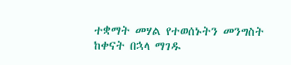ተቋማት መሃል የተወሰኑትን መንግስት ከቀናት በኋላ ማገዱ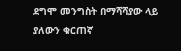ደግሞ መንግስት በማሻሻያው ላይ ያለውን ቁርጠኛ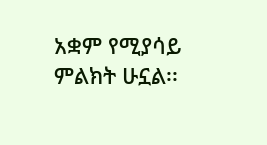አቋም የሚያሳይ ምልክት ሁኗል፡፡